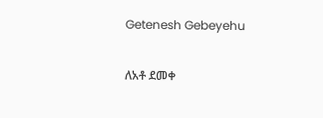Getenesh Gebeyehu

ለአቶ ደመቀ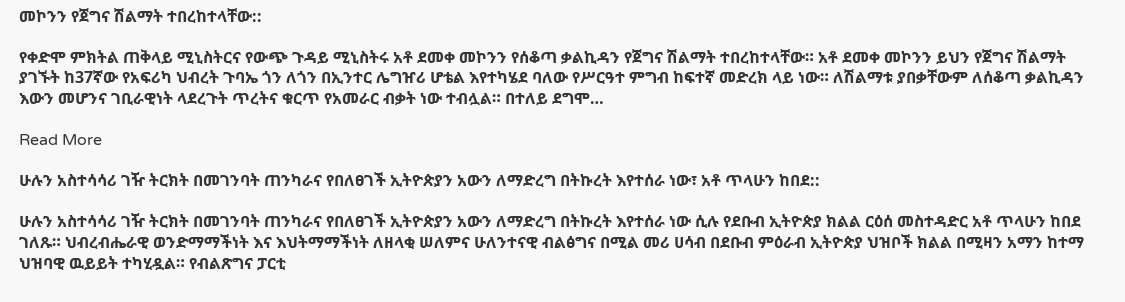መኮንን የጀግና ሽልማት ተበረከተላቸው::

የቀድሞ ምክትል ጠቅላይ ሚኒስትርና የውጭ ጉዳይ ሚኒስትሩ አቶ ደመቀ መኮንን የሰቆጣ ቃልኪዳን የጀግና ሽልማት ተበረከተላቸው። አቶ ደመቀ መኮንን ይህን የጀግና ሽልማት ያገኙት ከ37ኛው የአፍሪካ ህብረት ጉባኤ ጎን ለጎን በኢንተር ሌግዠሪ ሆቴል እየተካሄደ ባለው የሥርዓተ ምግብ ከፍተኛ መድረክ ላይ ነው። ለሽልማቱ ያበቃቸውም ለሰቆጣ ቃልኪዳን እውን መሆንና ገቢራዊነት ላደረጉት ጥረትና ቁርጥ የአመራር ብቃት ነው ተብሏል። በተለይ ደግሞ…

Read More

ሁሉን አስተሳሳሪ ገዥ ትርክት በመገንባት ጠንካራና የበለፀገች ኢትዮጵያን አውን ለማድረግ በትኩረት እየተሰራ ነው፣ አቶ ጥላሁን ከበደ::

ሁሉን አስተሳሳሪ ገዥ ትርክት በመገንባት ጠንካራና የበለፀገች ኢትዮጵያን አውን ለማድረግ በትኩረት እየተሰራ ነው ሲሉ የደቡብ ኢትዮጵያ ክልል ርዕሰ መስተዳድር አቶ ጥላሁን ከበደ ገለጹ። ህብረብሔራዊ ወንድማማችነት እና እህትማማችነት ለዘላቂ ሠለምና ሁለንተናዊ ብልፅግና በሚል መሪ ሀሳብ በደቡብ ምዕራብ ኢትዮጵያ ህዝቦች ክልል በሚዛን አማን ከተማ ህዝባዊ ዉይይት ተካሂዷል። የብልጽግና ፓርቲ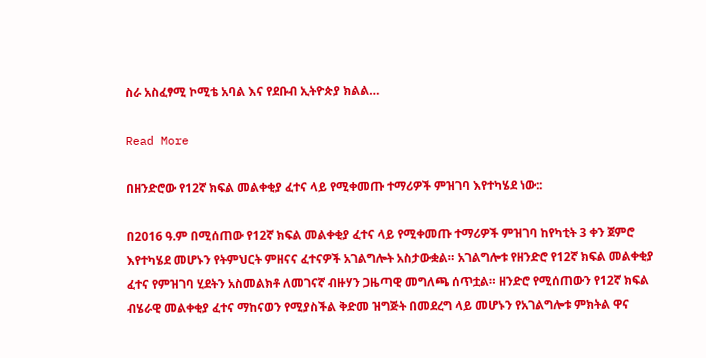ስራ አስፈፃሚ ኮሚቴ አባል እና የደቡብ ኢትዮጵያ ክልል…

Read More

በዘንድሮው የ12ኛ ክፍል መልቀቂያ ፈተና ላይ የሚቀመጡ ተማሪዎች ምዝገባ እየተካሄደ ነው::

በ2016 ዓ.ም በሚሰጠው የ12ኛ ክፍል መልቀቂያ ፈተና ላይ የሚቀመጡ ተማሪዎች ምዝገባ ከየካቲት 3 ቀን ጀምሮ እየተካሄደ መሆኑን የትምህርት ምዘናና ፈተናዎች አገልግሎት አስታውቋል። አገልግሎቱ የዘንድሮ የ12ኛ ክፍል መልቀቂያ ፈተና የምዝገባ ሂደትን አስመልክቶ ለመገናኛ ብዙሃን ጋዜጣዊ መግለጫ ሰጥቷል። ዘንድሮ የሚሰጠውን የ12ኛ ክፍል ብሄራዊ መልቀቂያ ፈተና ማከናወን የሚያስችል ቅድመ ዝግጅት በመደረግ ላይ መሆኑን የአገልግሎቱ ምክትል ዋና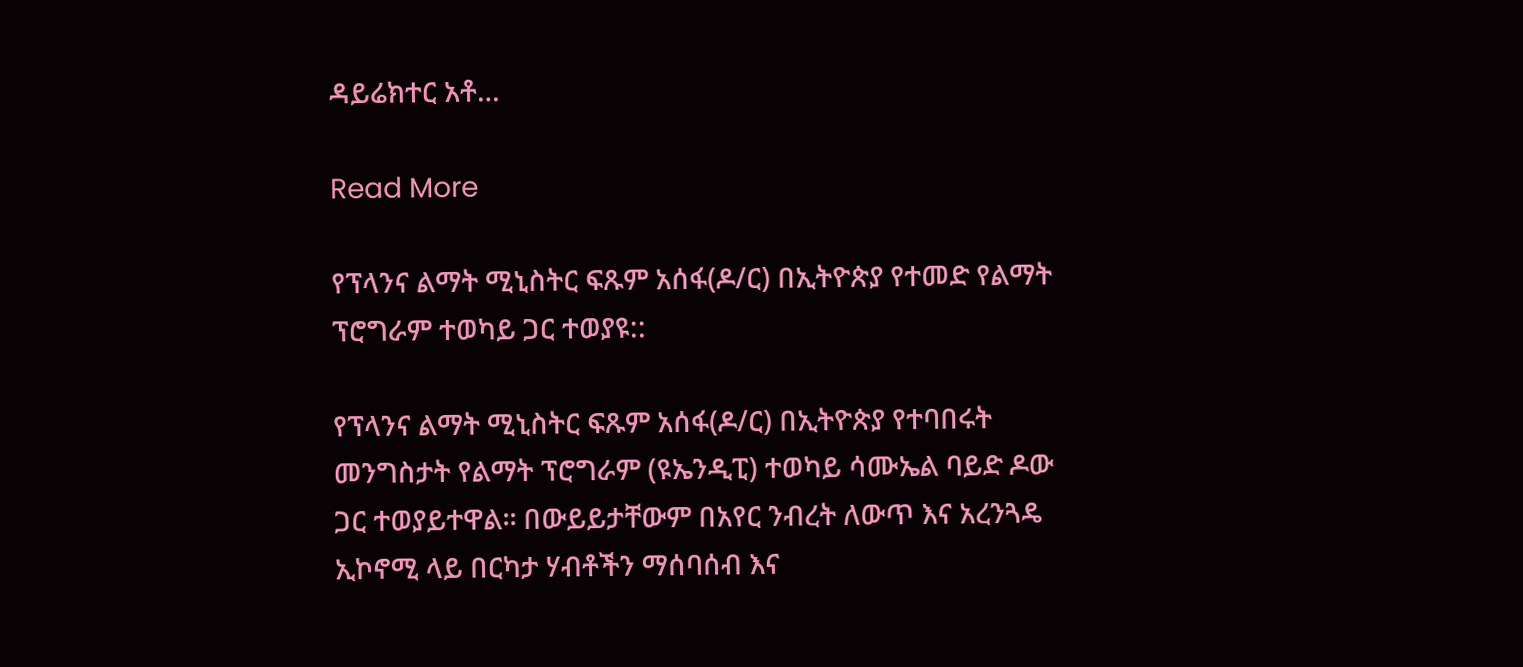ዳይሬክተር አቶ…

Read More

የፕላንና ልማት ሚኒስትር ፍጹም አሰፋ(ዶ/ር) በኢትዮጵያ የተመድ የልማት ፕሮግራም ተወካይ ጋር ተወያዩ::

የፕላንና ልማት ሚኒስትር ፍጹም አሰፋ(ዶ/ር) በኢትዮጵያ የተባበሩት መንግስታት የልማት ፕሮግራም (ዩኤንዲፒ) ተወካይ ሳሙኤል ባይድ ዶው ጋር ተወያይተዋል፡፡ በውይይታቸውም በአየር ንብረት ለውጥ እና አረንጓዴ ኢኮኖሚ ላይ በርካታ ሃብቶችን ማሰባሰብ እና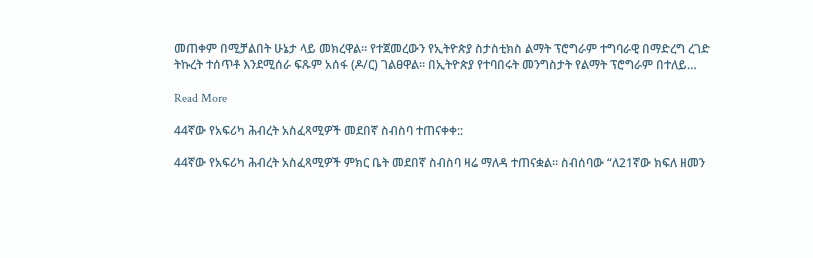መጠቀም በሚቻልበት ሁኔታ ላይ መክረዋል፡፡ የተጀመረውን የኢትዮጵያ ስታስቲክስ ልማት ፕሮግራም ተግባራዊ በማድረግ ረገድ ትኩረት ተሰጥቶ እንደሚሰራ ፍጹም አሰፋ (ዶ/ር) ገልፀዋል። በኢትዮጵያ የተባበሩት መንግስታት የልማት ፕሮግራም በተለይ…

Read More

44ኛው የአፍሪካ ሕብረት አስፈጻሚዎች መደበኛ ስብስባ ተጠናቀቀ::

44ኛው የአፍሪካ ሕብረት አስፈጻሚዎች ምክር ቤት መደበኛ ስብስባ ዛሬ ማለዳ ተጠናቋል። ስብሰባው “ለ21ኛው ክፍለ ዘመን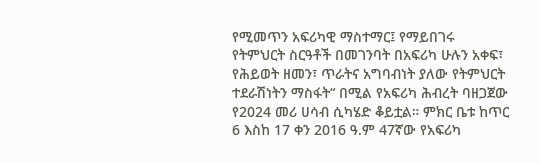የሚመጥን አፍሪካዊ ማስተማር፤ የማይበገሩ የትምህርት ስርዓቶች በመገንባት በአፍሪካ ሁሉን አቀፍ፣ የሕይወት ዘመን፣ ጥራትና አግባብነት ያለው የትምህርት ተደራሽነትን ማስፋት“ በሚል የአፍሪካ ሕብረት ባዘጋጀው የ2024 መሪ ሀሳብ ሲካሄድ ቆይቷል። ምክር ቤቱ ከጥር 6 እስከ 17 ቀን 2016 ዓ.ም 47ኛው የአፍሪካ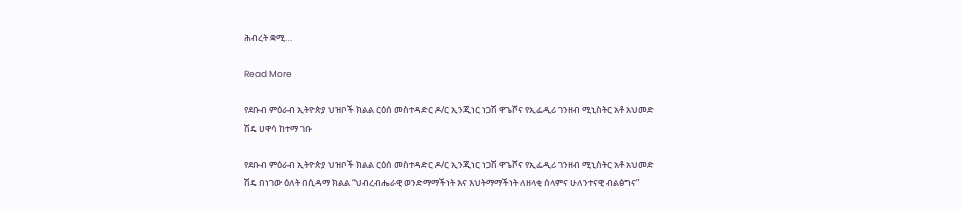ሕብረት ቋሚ…

Read More

የደቡብ ምዕራብ ኢትዮጵያ ህዝቦች ክልል ርዕሰ መስተዳድር ዶ/ር ኢንጂነር ነጋሽ ዋጌሾና የኢፌዲሪ ገንዘብ ሚኒስትር አቶ አህመድ ሽዴ ሀዋሳ ከተማ ገቡ

የደቡብ ምዕራብ ኢትዮጵያ ህዝቦች ክልል ርዕሰ መስተዳድር ዶ/ር ኢንጂነር ነጋሽ ዋጌሾና የኢፌዲሪ ገንዘብ ሚኒስትር አቶ አህመድ ሽዴ በነገው ዕለት በሲዳማ ክልል “ህብረብሔራዊ ወንድማማችነት እና እህትማማችነት ለዘላቂ ሰላምና ሁለንተናዊ ብልፅግና”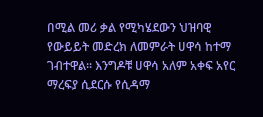በሚል መሪ ቃል የሚካሄደውን ህዝባዊ የውይይት መድረክ ለመምራት ሀዋሳ ከተማ ገብተዋል። እንግዶቹ ሀዋሳ አለም አቀፍ አየር ማረፍያ ሲደርሱ የሲዳማ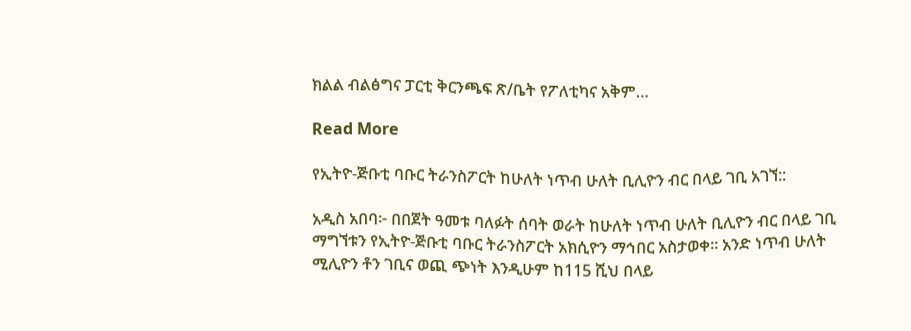ክልል ብልፅግና ፓርቲ ቅርንጫፍ ጽ/ቤት የፖለቲካና አቅም…

Read More

የኢትዮ-ጅቡቲ ባቡር ትራንስፖርት ከሁለት ነጥብ ሁለት ቢሊዮን ብር በላይ ገቢ አገኘ::

አዲስ አበባ፦ በበጀት ዓመቱ ባለፉት ሰባት ወራት ከሁለት ነጥብ ሁለት ቢሊዮን ብር በላይ ገቢ ማግኘቱን የኢትዮ-ጅቡቲ ባቡር ትራንስፖርት አክሲዮን ማኅበር አስታወቀ። አንድ ነጥብ ሁለት ሚሊዮን ቶን ገቢና ወጪ ጭነት እንዲሁም ከ115 ሺህ በላይ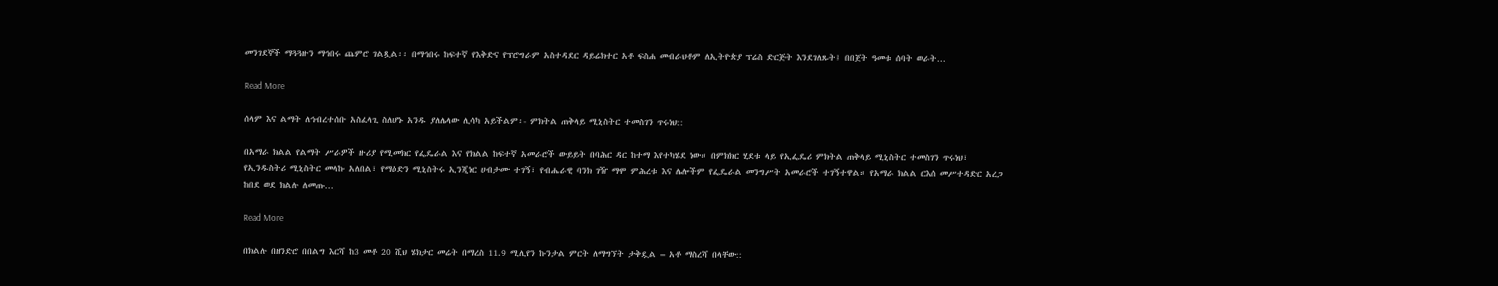መንገደኞች ማጓጓዙን ማኅበሩ ጨምሮ ገልጿል፡፡ በማኅበሩ ከፍተኛ የእቅድና የፕሮግራም አስተዳደር ዳይሬክተር አቶ ፍስሐ መብራህቶም ለኢትዮጵያ ፕሬስ ድርጅት እንደገለጹት፤ በበጀት ዓመቱ ሰባት ወራት…

Read More

ሰላም እና ልማት ለኅብረተሰቡ አስፈላጊ ስለሆኑ አንዱ ያለሌላው ሊሳካ አይችልም፡- ምክትል ጠቅላይ ሚኒስትር ተመስገን ጥሩነህ::

በአማራ ክልል የልማት ሥራዎች ዙሪያ የሚመክር የፌዴራል እና የክልል ከፍተኛ አመራሮች ውይይት በባሕር ዳር ከተማ እየተካሄደ ነው። በምክክር ሂደቱ ላይ የኢፌዴሪ ምክትል ጠቅላይ ሚኒስትር ተመስገን ጥሩነህ፣ የኢንዱስትሪ ሚኒስትር መላኩ አለበል፣ የማዕድን ሚኒስትሩ ኢንጂነር ሀብታሙ ተገኝ፣ የብሔራዊ ባንክ ገዥ ማሞ ምሕረቱ እና ሌሎችም የፌዴራል መንግሥት አመራሮች ተገኝተዋል። የአማራ ክልል ርእሰ መሥተዳድር አረጋ ከበደ ወደ ክልሉ ለመጡ…

Read More

በክልሉ በዘንድሮ በበልግ እርሻ ከ3 መቶ 20 ሺህ ሄክታር መሬት በማረስ 11.9 ሚሊየን ኩንታል ምርት ለማግኘት ታቅዷል – አቶ ማስረሻ በላቸው::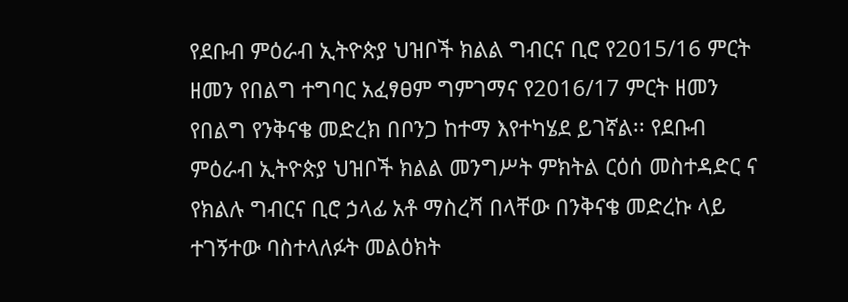የደቡብ ምዕራብ ኢትዮጵያ ህዝቦች ክልል ግብርና ቢሮ የ2015/16 ምርት ዘመን የበልግ ተግባር አፈፃፀም ግምገማና የ2016/17 ምርት ዘመን የበልግ የንቅናቄ መድረክ በቦንጋ ከተማ እየተካሄደ ይገኛል፡፡ የደቡብ ምዕራብ ኢትዮጵያ ህዝቦች ክልል መንግሥት ምክትል ርዕሰ መስተዳድር ና የክልሉ ግብርና ቢሮ ኃላፊ አቶ ማስረሻ በላቸው በንቅናቄ መድረኩ ላይ ተገኝተው ባስተላለፉት መልዕክት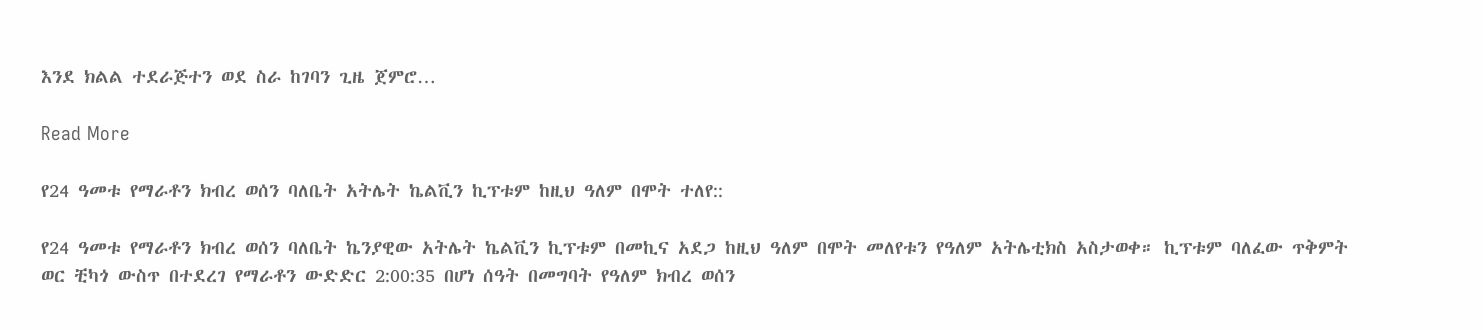እንደ ክልል ተደራጅተን ወደ ስራ ከገባን ጊዜ ጀምሮ…

Read More

የ24 ዓመቱ የማራቶን ክብረ ወሰን ባለቤት አትሌት ኬልቪን ኪፕቱም ከዚህ ዓለም በሞት ተለየ::

የ24 ዓመቱ የማራቶን ክብረ ወሰን ባለቤት ኬንያዊው አትሌት ኬልቪን ኪፕቱም በመኪና አደጋ ከዚህ ዓለም በሞት መለየቱን የዓለም አትሌቲክስ አስታወቀ። ኪፕቱም ባለፈው ጥቅምት ወር ቺካጎ ውስጥ በተደረገ የማራቶን ውድድር 2:00:35 በሆነ ሰዓት በመግባት የዓለም ክብረ ወሰን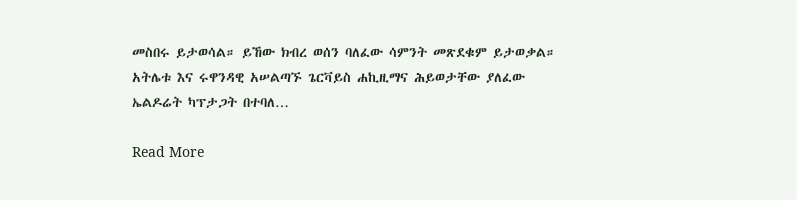መስበሩ ይታወሳል። ይኸው ክብረ ወሰን ባለፈው ሳምንት መጽደቁም ይታወቃል። አትሌቱ እና ሩዋንዳዊ አሠልጣኙ ጌርቫይስ ሐኪዚማና ሕይወታቸው ያለፈው ኤልዶሬት ካፕታጋት በተባለ…

Read More